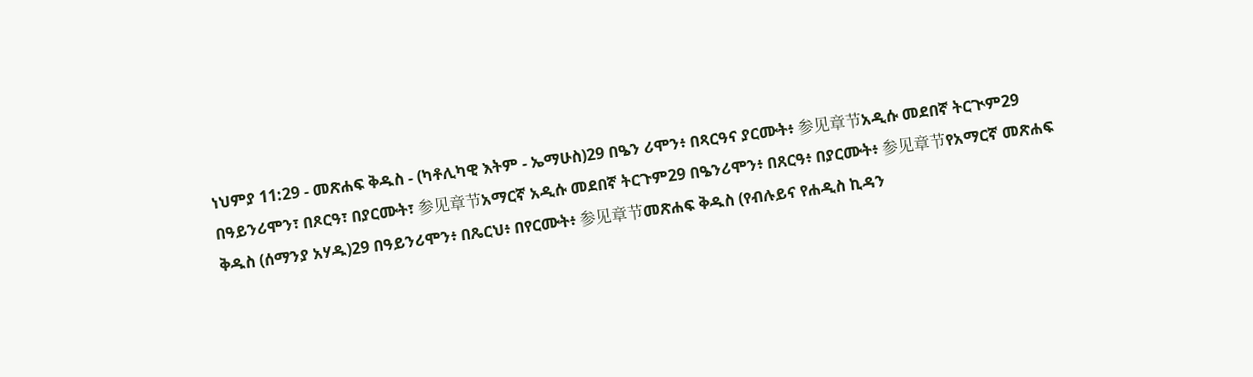ነህምያ 11:29 - መጽሐፍ ቅዱስ - (ካቶሊካዊ እትም - ኤማሁስ)29 በዔን ሪሞን፥ በጻርዓና ያርሙት፥ 参见章节አዲሱ መደበኛ ትርጒም29 በዓይንሪሞን፣ በጾርዓ፣ በያርሙት፣ 参见章节አማርኛ አዲሱ መደበኛ ትርጉም29 በዔንሪሞን፥ በጸርዓ፥ በያርሙት፥ 参见章节የአማርኛ መጽሐፍ ቅዱስ (ሰማንያ አሃዱ)29 በዓይንሪሞን፥ በጼርህ፥ በየርሙት፥ 参见章节መጽሐፍ ቅዱስ (የብሉይና የሐዲስ ኪዳን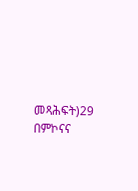መጻሕፍት)29 በምኮናና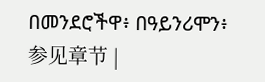በመንደሮችዋ፥ በዓይንሪሞን፥ 参见章节 |